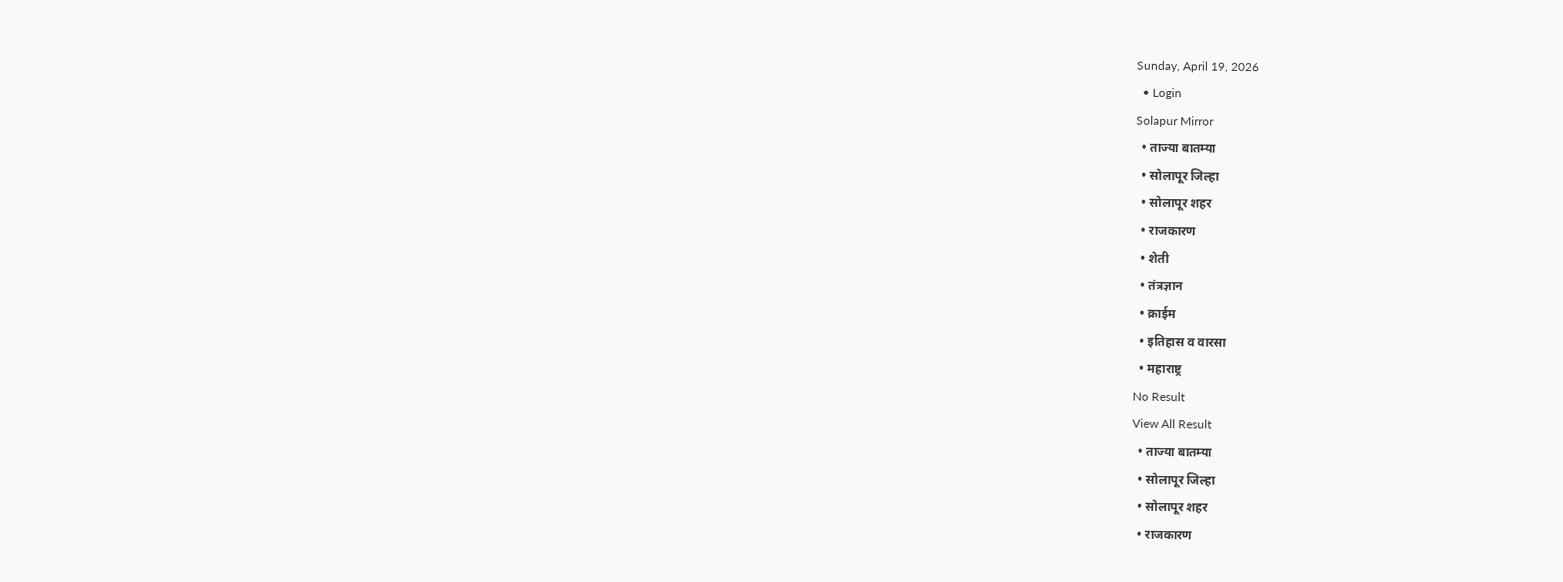Sunday, April 19, 2026
  • Login
Solapur Mirror
  • ताज्या बातम्या
  • सोलापूर जिल्हा
  • सोलापूर शहर
  • राजकारण
  • शेती
  • तंत्रज्ञान
  • क्राईम
  • इतिहास व वारसा
  • महाराष्ट्र
No Result
View All Result
  • ताज्या बातम्या
  • सोलापूर जिल्हा
  • सोलापूर शहर
  • राजकारण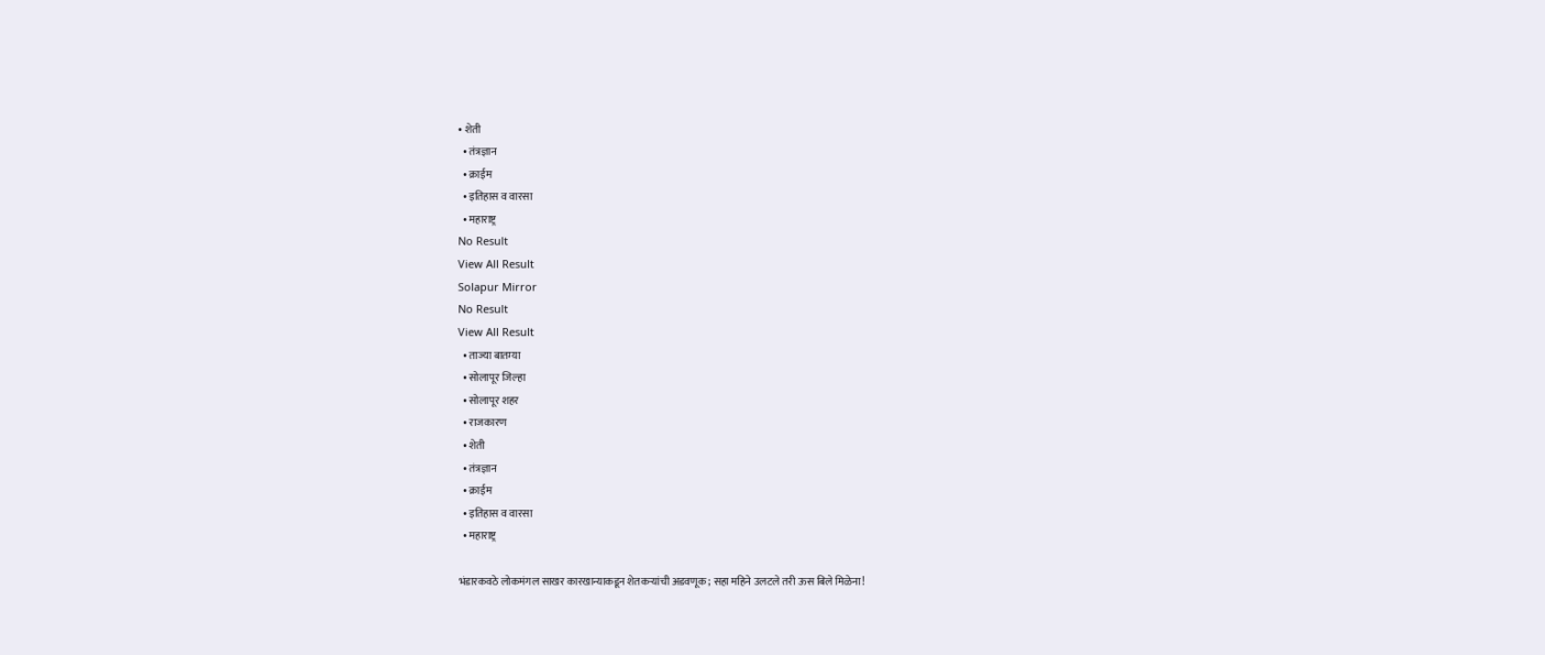• शेती
  • तंत्रज्ञान
  • क्राईम
  • इतिहास व वारसा
  • महाराष्ट्र
No Result
View All Result
Solapur Mirror
No Result
View All Result
  • ताज्या बातम्या
  • सोलापूर जिल्हा
  • सोलापूर शहर
  • राजकारण
  • शेती
  • तंत्रज्ञान
  • क्राईम
  • इतिहास व वारसा
  • महाराष्ट्र

भंडारकवठे लोकमंगल साखर कारखान्याकडून शेतकऱ्यांची अडवणूक; सहा महिने उलटले तरी ऊस बिले मिळेना!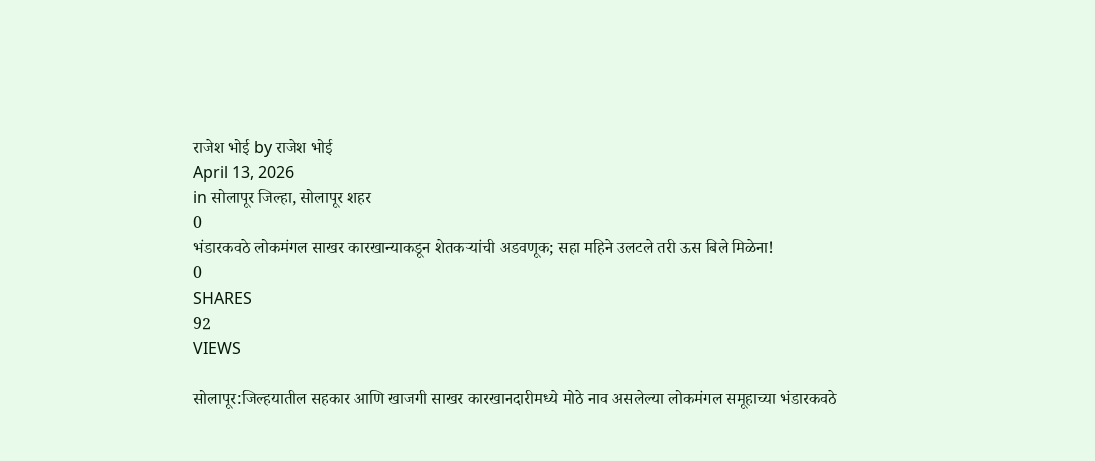राजेश भोई by राजेश भोई
April 13, 2026
in सोलापूर जिल्हा, सोलापूर शहर
0
भंडारकवठे लोकमंगल साखर कारखान्याकडून शेतकऱ्यांची अडवणूक; सहा महिने उलटले तरी ऊस बिले मिळेना!
0
SHARES
92
VIEWS

सोलापूर:जिल्हयातील सहकार आणि खाजगी साखर कारखानदारीमध्ये मोठे नाव असलेल्या लोकमंगल समूहाच्या भंडारकवठे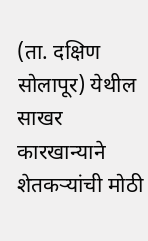(ता. दक्षिण सोलापूर) येथील साखर कारखान्याने शेतकऱ्यांची मोठी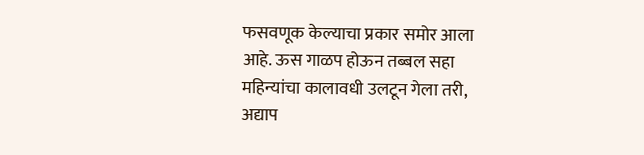फसवणूक केल्याचा प्रकार समोर आला आहे. ऊस गाळप होऊन तब्बल सहा महिन्यांचा कालावधी उलटून गेला तरी, अद्याप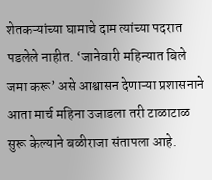शेतकऱ्यांच्या घामाचे दाम त्यांच्या पदरात पडलेले नाहीत. ‘जानेवारी महिन्यात बिले जमा करू’ असे आश्वासन देणाऱ्या प्रशासनाने आता मार्च महिना उजाडला तरी टाळाटाळ सुरू केल्याने बळीराजा संतापला आहे.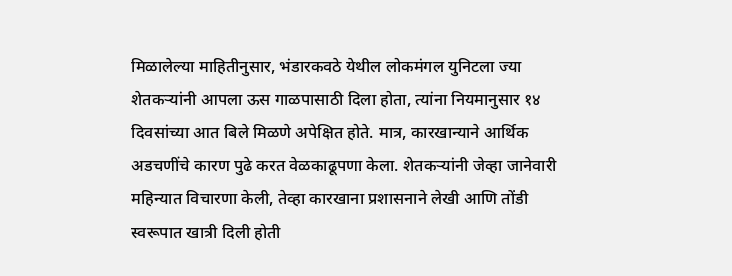मिळालेल्या माहितीनुसार, भंडारकवठे येथील लोकमंगल युनिटला ज्या शेतकऱ्यांनी आपला ऊस गाळपासाठी दिला होता, त्यांना नियमानुसार १४ दिवसांच्या आत बिले मिळणे अपेक्षित होते. मात्र, कारखान्याने आर्थिक अडचणींचे कारण पुढे करत वेळकाढूपणा केला. शेतकऱ्यांनी जेव्हा जानेवारी महिन्यात विचारणा केली, तेव्हा कारखाना प्रशासनाने लेखी आणि तोंडी स्वरूपात खात्री दिली होती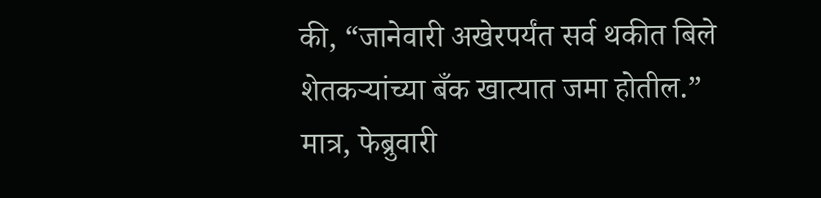की, “जानेवारी अखेरपर्यंत सर्व थकीत बिले शेतकऱ्यांच्या बँक खात्यात जमा होतील.” मात्र, फेब्रुवारी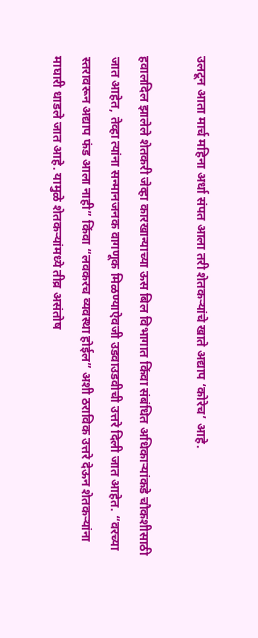उलटून आता मार्च महिना अर्धा संपत आला तरी शेतकऱ्यांचे खाते अद्याप ‘कोरेच’ आहे.

हवालदिल झालेले शेतकरी जेव्हा कारखान्याच्या ऊस बिल विभागात किंवा संबंधित अधिकाऱ्यांकडे चौकशीसाठी जात आहेत, तेव्हा त्यांना सन्मानजनक वागणूक मिळण्याऐवजी उडवाउडवीची उत्तरे दिली जात आहेत. “वरच्या स्तरावरून अद्याप फंड आला नाही” किंवा “लवकरच व्यवस्था होईल” अशी ठराविक उत्तरे देऊन शेतकऱ्यांना माघारी धाडले जात आहे. यामुळे शेतकऱ्यांमध्ये तीव्र असंतोष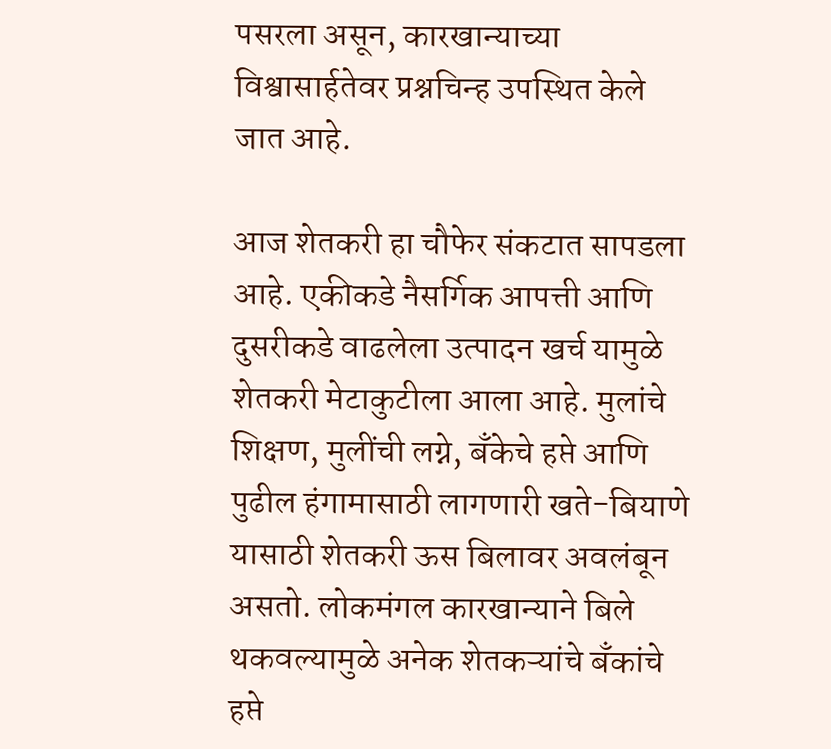पसरला असून, कारखान्याच्या विश्वासार्हतेवर प्रश्नचिन्ह उपस्थित केले जात आहे.

आज शेतकरी हा चौफेर संकटात सापडला आहे. एकीकडे नैसर्गिक आपत्ती आणि दुसरीकडे वाढलेला उत्पादन खर्च यामुळे शेतकरी मेटाकुटीला आला आहे. मुलांचे शिक्षण, मुलींची लग्ने, बँकेचे हप्ते आणि पुढील हंगामासाठी लागणारी खते-बियाणे यासाठी शेतकरी ऊस बिलावर अवलंबून असतो. लोकमंगल कारखान्याने बिले थकवल्यामुळे अनेक शेतकऱ्यांचे बँकांचे हप्ते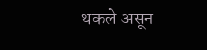थकले असून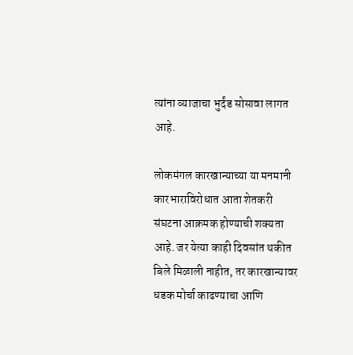त्यांना व्याजाचा भुर्दंड सोसावा लागत आहे.

लोकमंगल कारखान्याच्या या मनमानी कारभाराविरोधात आता शेतकरी संघटना आक्रमक होण्याची शक्यता आहे. जर येत्या काही दिवसांत थकीत बिले मिळाली नाहीत, तर कारखान्यावर धडक मोर्चा काढण्याचा आणि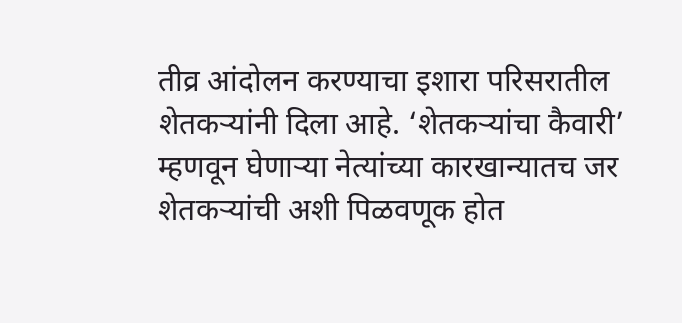तीव्र आंदोलन करण्याचा इशारा परिसरातील शेतकऱ्यांनी दिला आहे. ‘शेतकऱ्यांचा कैवारी’ म्हणवून घेणाऱ्या नेत्यांच्या कारखान्यातच जर शेतकऱ्यांची अशी पिळवणूक होत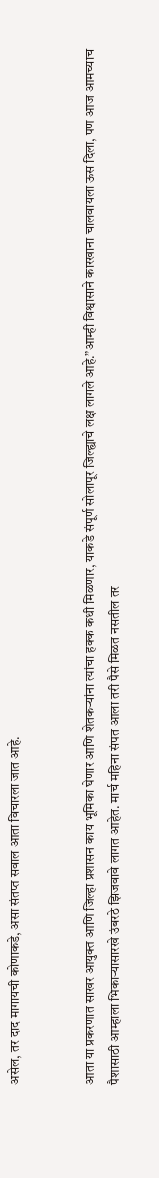असेल, तर दाद मागायची कोणाकडे, असा संतप्त सवाल आता विचारला जात आहे.


आता या प्रकरणात साखर आयुक्त आणि जिल्हा प्रशासन काय भूमिका घेणार आणि शेतकऱ्यांना त्यांचा हक्क कधी मिळणार, याकडे संपूर्ण सोलापूर जिल्ह्याचे लक्ष लागले आहे.”आम्ही विश्वासाने कारखाना चालवायला ऊस दिला, पण आज आमच्याच पैशासाठी आम्हाला भिकाऱ्यासारखे उंबरठे झिजवावे लागत आहेत. मार्च महिना संपत आला तरी पैसे मिळत नसतील तर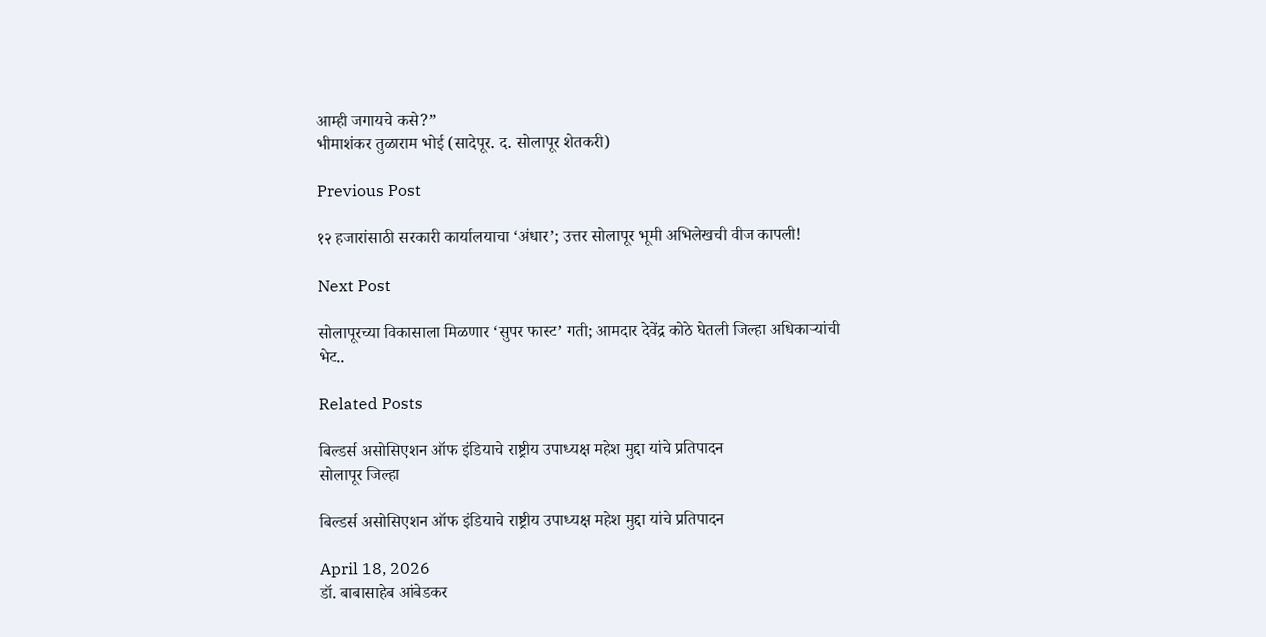आम्ही जगायचे कसे?”
भीमाशंकर तुळाराम भोई (सादेपूर. द. सोलापूर शेतकरी)

Previous Post

१२ हजारांसाठी सरकारी कार्यालयाचा ‘अंधार’; उत्तर सोलापूर भूमी अभिलेखची वीज कापली!

Next Post

सोलापूरच्या विकासाला मिळणार ‘सुपर फास्ट’ गती; आमदार देवेंद्र कोठे घेतली जिल्हा अधिकाऱ्यांची भेट..

Related Posts

बिल्डर्स असोसिएशन ऑफ इंडियाचे राष्ट्रीय उपाध्यक्ष महेश मुद्दा यांचे प्रतिपादन
सोलापूर जिल्हा

बिल्डर्स असोसिएशन ऑफ इंडियाचे राष्ट्रीय उपाध्यक्ष महेश मुद्दा यांचे प्रतिपादन

April 18, 2026
डॉ. बाबासाहेब आंबेडकर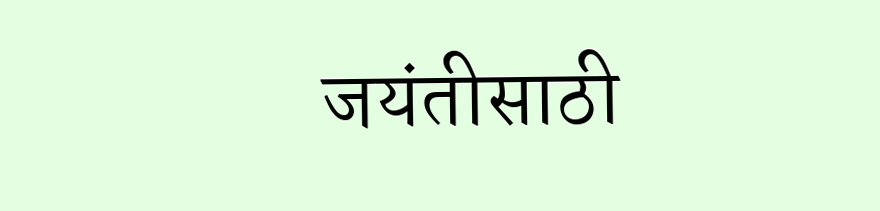जयंतीसाठी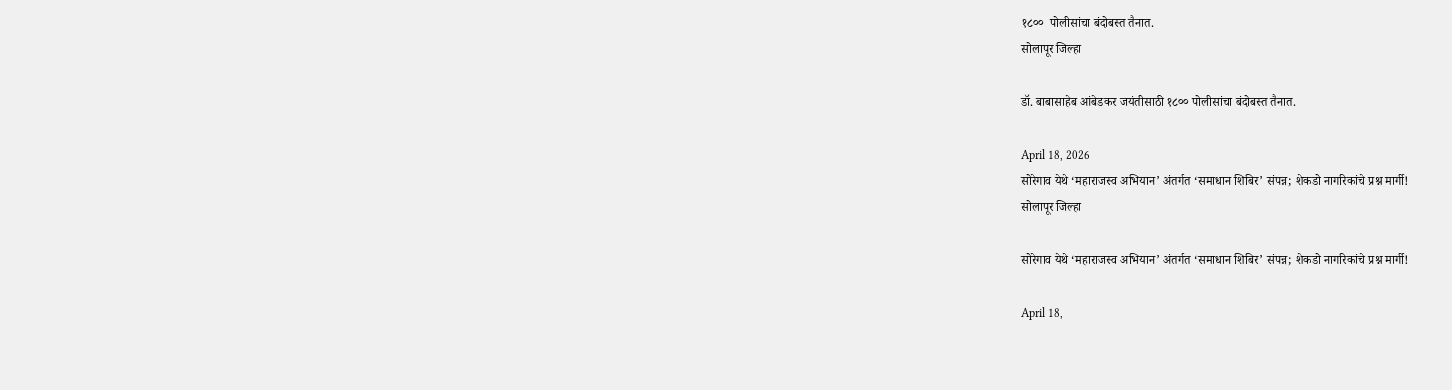१८००  पोलीसांचा बंदोबस्त तैनात.
सोलापूर जिल्हा

डॉ. बाबासाहेब आंबेडकर जयंतीसाठी १८०० पोलीसांचा बंदोबस्त तैनात.

April 18, 2026
सोरेगाव येथे ‘महाराजस्व अभियान’ अंतर्गत ‘समाधान शिबिर’ संपन्न; शेकडो नागरिकांचे प्रश्न मार्गी!
सोलापूर जिल्हा

सोरेगाव येथे ‘महाराजस्व अभियान’ अंतर्गत ‘समाधान शिबिर’ संपन्न; शेकडो नागरिकांचे प्रश्न मार्गी!

April 18,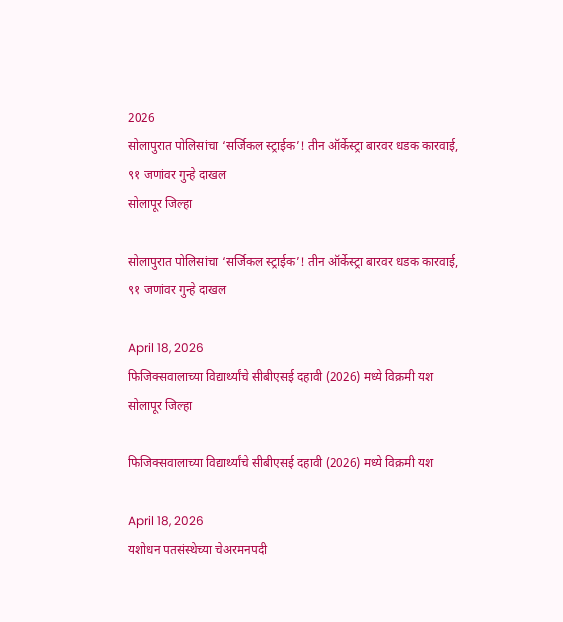2026
सोलापुरात पोलिसांचा ‘सर्जिकल स्ट्राईक’! तीन ऑर्केस्ट्रा बारवर धडक कारवाई, ९१ जणांवर गुन्हे दाखल
सोलापूर जिल्हा

सोलापुरात पोलिसांचा ‘सर्जिकल स्ट्राईक’! तीन ऑर्केस्ट्रा बारवर धडक कारवाई, ९१ जणांवर गुन्हे दाखल

April 18, 2026
फिजिक्सवालाच्या विद्यार्थ्यांचे सीबीएसई दहावी (2026) मध्ये विक्रमी यश
सोलापूर जिल्हा

फिजिक्सवालाच्या विद्यार्थ्यांचे सीबीएसई दहावी (2026) मध्ये विक्रमी यश

April 18, 2026
यशोधन पतसंस्थेच्या चेअरमनपदी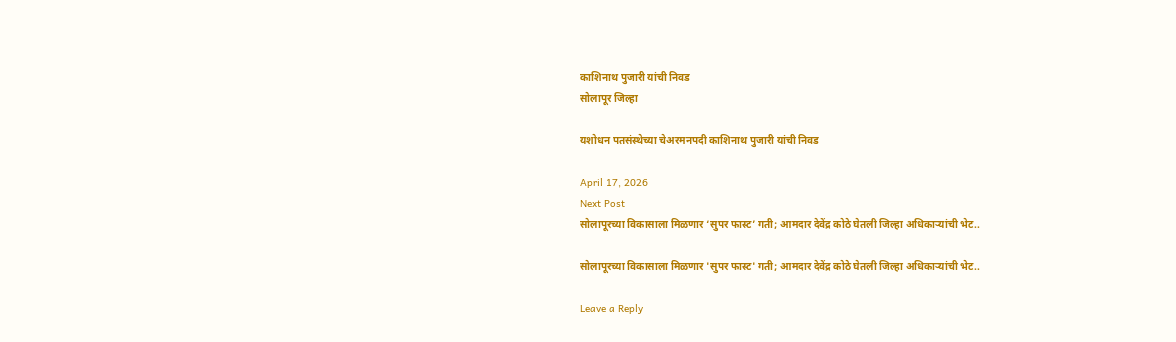काशिनाथ पुजारी यांची निवड
सोलापूर जिल्हा

यशोधन पतसंस्थेच्या चेअरमनपदी काशिनाथ पुजारी यांची निवड

April 17, 2026
Next Post
सोलापूरच्या विकासाला मिळणार ‘सुपर फास्ट’ गती; आमदार देवेंद्र कोठे घेतली जिल्हा अधिकाऱ्यांची भेट..

सोलापूरच्या विकासाला मिळणार 'सुपर फास्ट' गती; आमदार देवेंद्र कोठे घेतली जिल्हा अधिकाऱ्यांची भेट..

Leave a Reply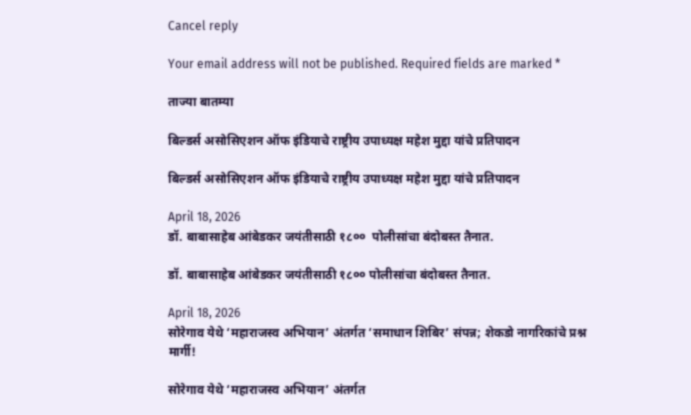Cancel reply

Your email address will not be published. Required fields are marked *

ताज्या बातम्या

बिल्डर्स असोसिएशन ऑफ इंडियाचे राष्ट्रीय उपाध्यक्ष महेश मुद्दा यांचे प्रतिपादन

बिल्डर्स असोसिएशन ऑफ इंडियाचे राष्ट्रीय उपाध्यक्ष महेश मुद्दा यांचे प्रतिपादन

April 18, 2026
डॉ. बाबासाहेब आंबेडकर जयंतीसाठी १८००  पोलीसांचा बंदोबस्त तैनात.

डॉ. बाबासाहेब आंबेडकर जयंतीसाठी १८०० पोलीसांचा बंदोबस्त तैनात.

April 18, 2026
सोरेगाव येथे ‘महाराजस्व अभियान’ अंतर्गत ‘समाधान शिबिर’ संपन्न; शेकडो नागरिकांचे प्रश्न मार्गी!

सोरेगाव येथे ‘महाराजस्व अभियान’ अंतर्गत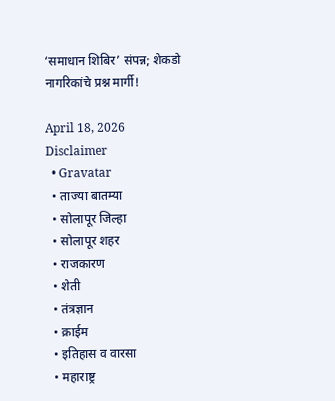‘समाधान शिबिर’ संपन्न; शेकडो नागरिकांचे प्रश्न मार्गी!

April 18, 2026
Disclaimer
  • Gravatar
  • ताज्या बातम्या
  • सोलापूर जिल्हा
  • सोलापूर शहर
  • राजकारण
  • शेती
  • तंत्रज्ञान
  • क्राईम
  • इतिहास व वारसा
  • महाराष्ट्र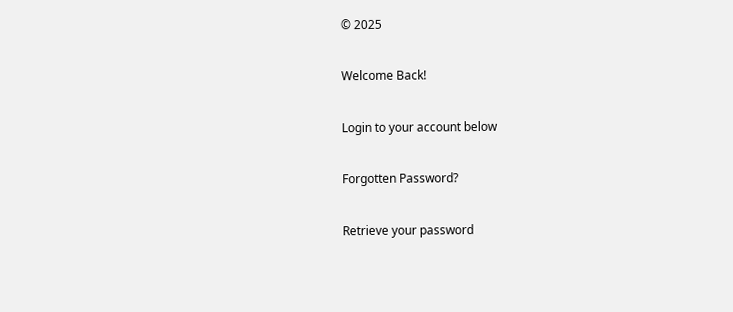© 2025

Welcome Back!

Login to your account below

Forgotten Password?

Retrieve your password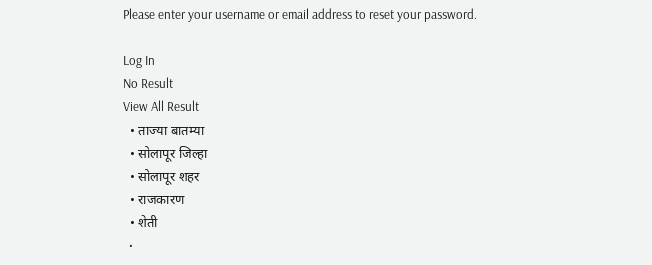Please enter your username or email address to reset your password.

Log In
No Result
View All Result
  • ताज्या बातम्या
  • सोलापूर जिल्हा
  • सोलापूर शहर
  • राजकारण
  • शेती
  •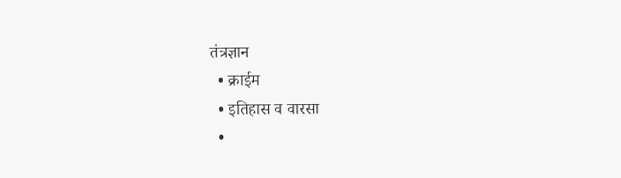तंत्रज्ञान
  • क्राईम
  • इतिहास व वारसा
  •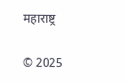महाराष्ट्र

© 2025